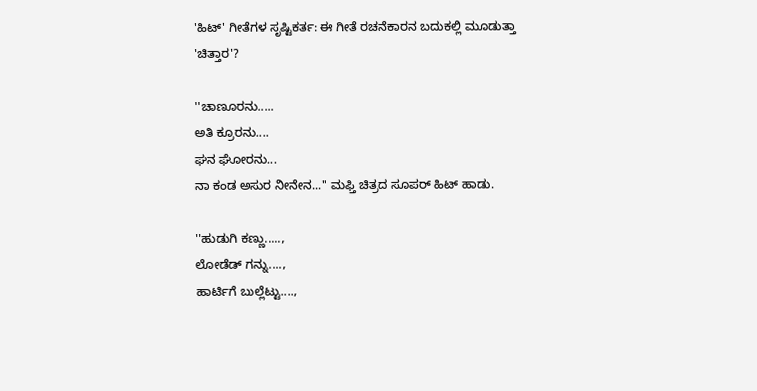'ಹಿಟ್' ಗೀತೆಗಳ ಸೃಷ್ಟಿಕರ್ತ: ಈ ಗೀತೆ ರಚನೆಕಾರನ ಬದುಕಲ್ಲಿ ಮೂಡುತ್ತಾ 'ಚಿತ್ತಾರ'?

''ಚಾಣೂರನು.....
ಅತಿ ಕ್ರೂರನು....
ಘನ ಘೋರನು...
ನಾ ಕಂಡ ಅಸುರ ನೀನೇನ...'' ಮಫ್ತಿ ಚಿತ್ರದ ಸೂಪರ್ ಹಿಟ್ ಹಾಡು.

''ಹುಡುಗಿ ಕಣ್ಣು.....,
ಲೋಡೆಡ್ ಗನ್ನು....,
ಹಾರ್ಟಿಗೆ ಬುಲ್ಲೆಟ್ಟು....,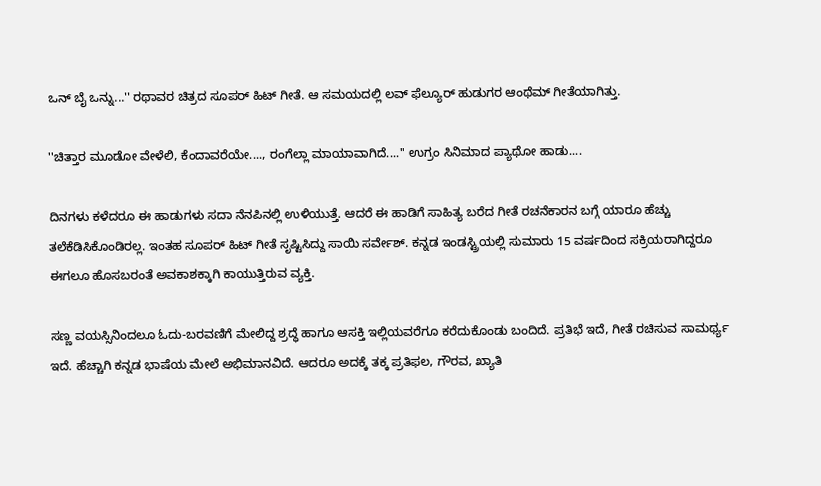ಒನ್ ಬೈ ಒನ್ನು...'' ರಥಾವರ ಚಿತ್ರದ ಸೂಪರ್ ಹಿಟ್ ಗೀತೆ. ಆ ಸಮಯದಲ್ಲಿ ಲವ್ ಫೆಲ್ಯೂರ್ ಹುಡುಗರ ಆಂಥೆಮ್ ಗೀತೆಯಾಗಿತ್ತು.

''ಚಿತ್ತಾರ ಮೂಡೋ ವೇಳೆಲಿ, ಕೆಂದಾವರೆಯೇ...., ರಂಗೆಲ್ಲಾ ಮಾಯಾವಾಗಿದೆ....'' ಉಗ್ರಂ ಸಿನಿಮಾದ ಪ್ಯಾಥೋ ಹಾಡು....

ದಿನಗಳು ಕಳೆದರೂ ಈ ಹಾಡುಗಳು ಸದಾ ನೆನಪಿನಲ್ಲಿ ಉಳಿಯುತ್ತೆ. ಆದರೆ ಈ ಹಾಡಿಗೆ ಸಾಹಿತ್ಯ ಬರೆದ ಗೀತೆ ರಚನೆಕಾರನ ಬಗ್ಗೆ ಯಾರೂ ಹೆಚ್ಚು ತಲೆಕೆಡಿಸಿಕೊಂಡಿರಲ್ಲ. ಇಂತಹ ಸೂಪರ್ ಹಿಟ್ ಗೀತೆ ಸೃಷ್ಟಿಸಿದ್ದು ಸಾಯಿ ಸರ್ವೇಶ್. ಕನ್ನಡ ಇಂಡಸ್ಟ್ರಿಯಲ್ಲಿ ಸುಮಾರು 15 ವರ್ಷದಿಂದ ಸಕ್ರಿಯರಾಗಿದ್ದರೂ ಈಗಲೂ ಹೊಸಬರಂತೆ ಅವಕಾಶಕ್ಕಾಗಿ ಕಾಯುತ್ತಿರುವ ವ್ಯಕ್ತಿ.

ಸಣ್ಣ ವಯಸ್ಸಿನಿಂದಲೂ ಓದು-ಬರವಣಿಗೆ ಮೇಲಿದ್ದ ಶ್ರದ್ಧೆ ಹಾಗೂ ಆಸಕ್ತಿ ಇಲ್ಲಿಯವರೆಗೂ ಕರೆದುಕೊಂಡು ಬಂದಿದೆ. ಪ್ರತಿಭೆ ಇದೆ, ಗೀತೆ ರಚಿಸುವ ಸಾಮರ್ಥ್ಯ ಇದೆ. ಹೆಚ್ಚಾಗಿ ಕನ್ನಡ ಭಾಷೆಯ ಮೇಲೆ ಅಭಿಮಾನವಿದೆ. ಆದರೂ ಅದಕ್ಕೆ ತಕ್ಕ ಪ್ರತಿಫಲ, ಗೌರವ, ಖ್ಯಾತಿ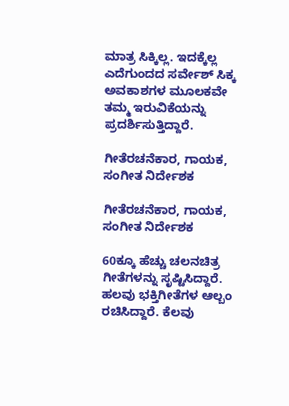ಮಾತ್ರ ಸಿಕ್ಕಿಲ್ಲ. ಇದಕ್ಕೆಲ್ಲ ಎದೆಗುಂದದ ಸರ್ವೇಶ್ ಸಿಕ್ಕ ಅವಕಾಶಗಳ ಮೂಲಕವೇ ತಮ್ಮ ಇರುವಿಕೆಯನ್ನು ಪ್ರದರ್ಶಿಸುತ್ತಿದ್ದಾರೆ.

ಗೀತೆರಚನೆಕಾರ, ಗಾಯಕ, ಸಂಗೀತ ನಿರ್ದೇಶಕ

ಗೀತೆರಚನೆಕಾರ, ಗಾಯಕ, ಸಂಗೀತ ನಿರ್ದೇಶಕ

60ಕ್ಕೂ ಹೆಚ್ಚು ಚಲನಚಿತ್ರ ಗೀತೆಗಳನ್ನು ಸೃಷ್ಟಿಸಿದ್ದಾರೆ. ಹಲವು ಭಕ್ತಿಗೀತೆಗಳ ಆಲ್ಬಂ ರಚಿಸಿದ್ದಾರೆ. ಕೆಲವು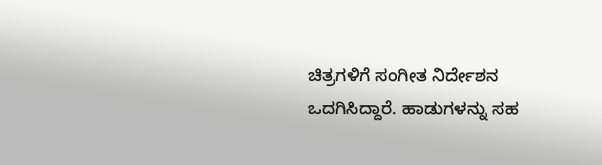ಚಿತ್ರಗಳಿಗೆ ಸಂಗೀತ ನಿರ್ದೇಶನ ಒದಗಿಸಿದ್ದಾರೆ. ಹಾಡುಗಳನ್ನು ಸಹ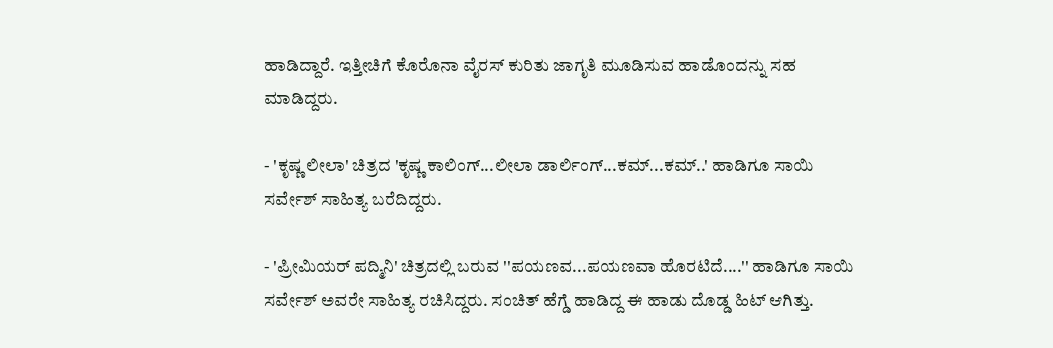ಹಾಡಿದ್ದಾರೆ. ಇತ್ತೀಚಿಗೆ ಕೊರೊನಾ ವೈರಸ್ ಕುರಿತು ಜಾಗೃತಿ ಮೂಡಿಸುವ ಹಾಡೊಂದನ್ನು ಸಹ ಮಾಡಿದ್ದರು.

- 'ಕೃಷ್ಣ ಲೀಲಾ' ಚಿತ್ರದ 'ಕೃಷ್ಣ ಕಾಲಿಂಗ್...ಲೀಲಾ ಡಾರ್ಲಿಂಗ್...ಕಮ್...ಕಮ್..' ಹಾಡಿಗೂ ಸಾಯಿ ಸರ್ವೇಶ್ ಸಾಹಿತ್ಯ ಬರೆದಿದ್ದರು.

- 'ಪ್ರೀಮಿಯರ್ ಪದ್ಮಿನಿ' ಚಿತ್ರದಲ್ಲಿ ಬರುವ ''ಪಯಣವ...ಪಯಣವಾ ಹೊರಟಿದೆ....'' ಹಾಡಿಗೂ ಸಾಯಿ ಸರ್ವೇಶ್ ಅವರೇ ಸಾಹಿತ್ಯ ರಚಿಸಿದ್ದರು. ಸಂಚಿತ್ ಹೆಗ್ಡೆ ಹಾಡಿದ್ದ ಈ ಹಾಡು ದೊಡ್ಡ ಹಿಟ್ ಆಗಿತ್ತು.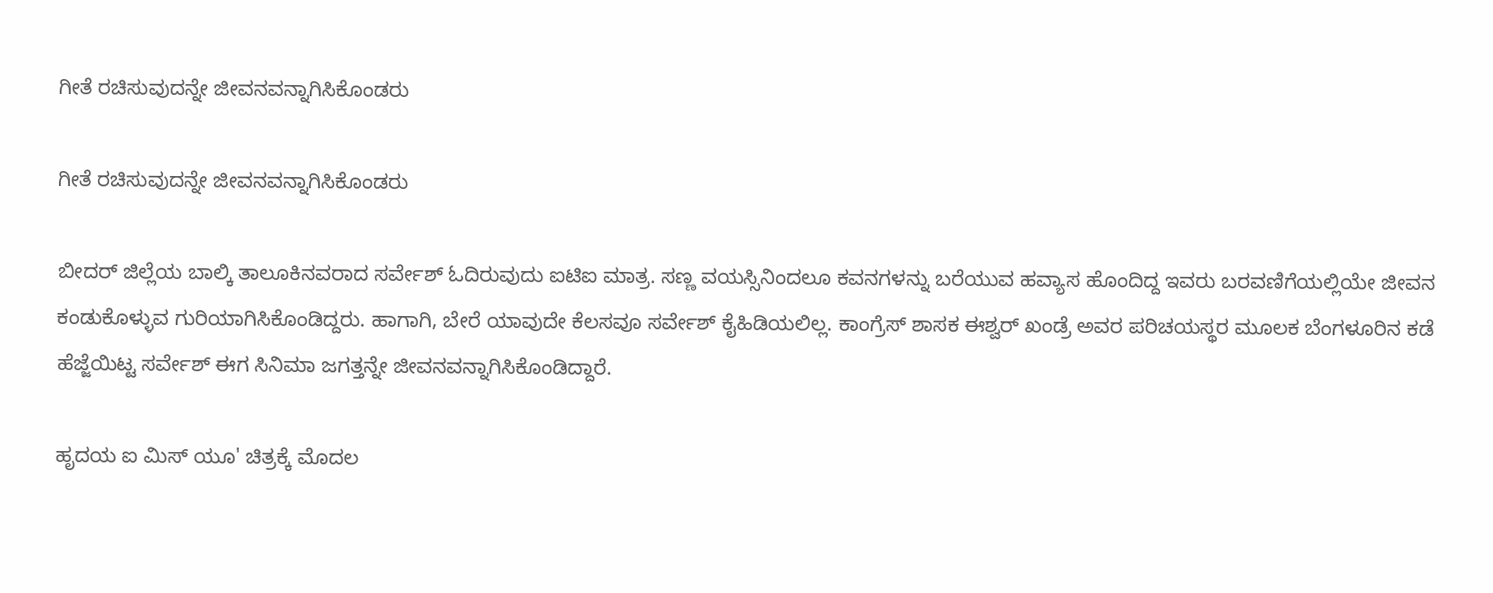ಗೀತೆ ರಚಿಸುವುದನ್ನೇ ಜೀವನವನ್ನಾಗಿಸಿಕೊಂಡರು

ಗೀತೆ ರಚಿಸುವುದನ್ನೇ ಜೀವನವನ್ನಾಗಿಸಿಕೊಂಡರು

ಬೀದರ್ ಜಿಲ್ಲೆಯ ಬಾಲ್ಕಿ ತಾಲೂಕಿನವರಾದ ಸರ್ವೇಶ್ ಓದಿರುವುದು ಐಟಿಐ ಮಾತ್ರ. ಸಣ್ಣ ವಯಸ್ಸಿನಿಂದಲೂ ಕವನಗಳನ್ನು ಬರೆಯುವ ಹವ್ಯಾಸ ಹೊಂದಿದ್ದ ಇವರು ಬರವಣಿಗೆಯಲ್ಲಿಯೇ ಜೀವನ ಕಂಡುಕೊಳ್ಳುವ ಗುರಿಯಾಗಿಸಿಕೊಂಡಿದ್ದರು. ಹಾಗಾಗಿ, ಬೇರೆ ಯಾವುದೇ ಕೆಲಸವೂ ಸರ್ವೇಶ್ ಕೈಹಿಡಿಯಲಿಲ್ಲ. ಕಾಂಗ್ರೆಸ್ ಶಾಸಕ ಈಶ್ವರ್ ಖಂಡ್ರೆ ಅವರ ಪರಿಚಯಸ್ಥರ ಮೂಲಕ ಬೆಂಗಳೂರಿನ ಕಡೆ ಹೆಜ್ಜೆಯಿಟ್ಟ ಸರ್ವೇಶ್ ಈಗ ಸಿನಿಮಾ ಜಗತ್ತನ್ನೇ ಜೀವನವನ್ನಾಗಿಸಿಕೊಂಡಿದ್ದಾರೆ.

ಹೃದಯ ಐ ಮಿಸ್ ಯೂ' ಚಿತ್ರಕ್ಕೆ ಮೊದಲ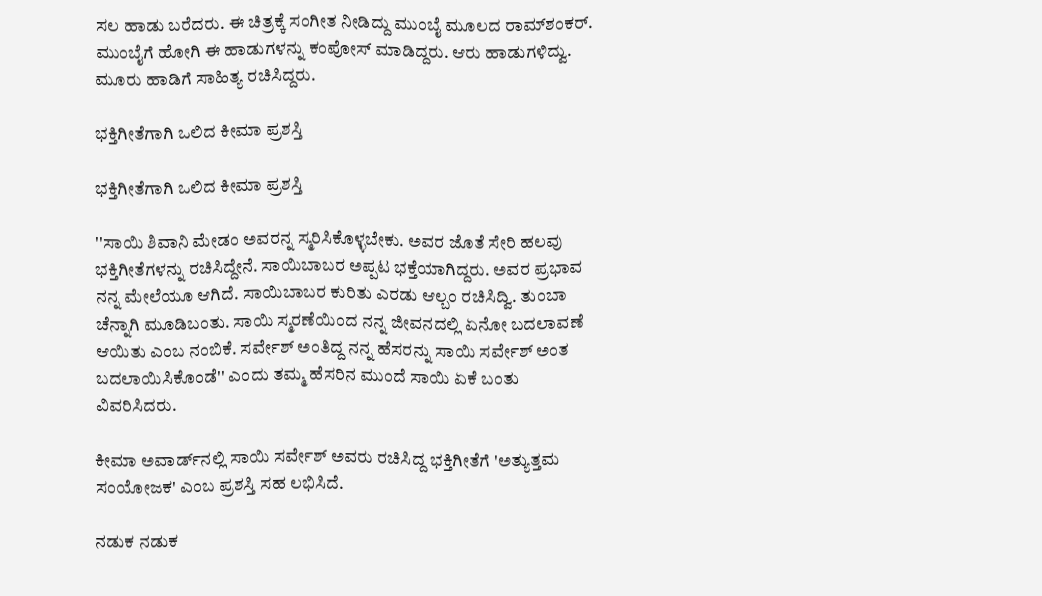ಸಲ ಹಾಡು ಬರೆದರು. ಈ ಚಿತ್ರಕ್ಕೆ ಸಂಗೀತ ನೀಡಿದ್ದು ಮುಂಬೈ ಮೂಲದ ರಾಮ್‌ಶಂಕರ್. ಮುಂಬೈಗೆ ಹೋಗಿ ಈ ಹಾಡುಗಳನ್ನು ಕಂಪೋಸ್ ಮಾಡಿದ್ದರು. ಆರು ಹಾಡುಗಳಿದ್ವು. ಮೂರು ಹಾಡಿಗೆ ಸಾಹಿತ್ಯ ರಚಿಸಿದ್ದರು.

ಭಕ್ತಿಗೀತೆಗಾಗಿ ಒಲಿದ ಕೀಮಾ ಪ್ರಶಸ್ತಿ

ಭಕ್ತಿಗೀತೆಗಾಗಿ ಒಲಿದ ಕೀಮಾ ಪ್ರಶಸ್ತಿ

''ಸಾಯಿ ಶಿವಾನಿ ಮೇಡಂ ಅವರನ್ನ ಸ್ಮರಿಸಿಕೊಳ್ಳಬೇಕು. ಅವರ ಜೊತೆ ಸೇರಿ ಹಲವು ಭಕ್ತಿಗೀತೆಗಳನ್ನು ರಚಿಸಿದ್ದೇನೆ. ಸಾಯಿಬಾಬರ ಅಪ್ಪಟ ಭಕ್ತೆಯಾಗಿದ್ದರು. ಅವರ ಪ್ರಭಾವ ನನ್ನ ಮೇಲೆಯೂ ಆಗಿದೆ. ಸಾಯಿಬಾಬರ ಕುರಿತು ಎರಡು ಆಲ್ಬಂ ರಚಿಸಿದ್ವಿ. ತುಂಬಾ ಚೆನ್ನಾಗಿ ಮೂಡಿಬಂತು. ಸಾಯಿ ಸ್ಮರಣೆಯಿಂದ ನನ್ನ ಜೀವನದಲ್ಲಿ ಏನೋ ಬದಲಾವಣೆ ಆಯಿತು ಎಂಬ ನಂಬಿಕೆ. ಸರ್ವೇಶ್ ಅಂತಿದ್ದ ನನ್ನ ಹೆಸರನ್ನು ಸಾಯಿ ಸರ್ವೇಶ್ ಅಂತ ಬದಲಾಯಿಸಿಕೊಂಡೆ'' ಎಂದು ತಮ್ಮ ಹೆಸರಿನ ಮುಂದೆ ಸಾಯಿ ಏಕೆ ಬಂತು ವಿವರಿಸಿದರು.

ಕೀಮಾ ಅವಾರ್ಡ್‌ನಲ್ಲಿ ಸಾಯಿ ಸರ್ವೇಶ್ ಅವರು ರಚಿಸಿದ್ದ ಭಕ್ತಿಗೀತೆಗೆ 'ಅತ್ಯುತ್ತಮ ಸಂಯೋಜಕ' ಎಂಬ ಪ್ರಶಸ್ತಿ ಸಹ ಲಭಿಸಿದೆ.

ನಡುಕ ನಡುಕ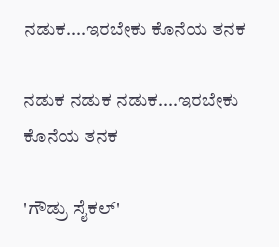ನಡುಕ....ಇರಬೇಕು ಕೊನೆಯ ತನಕ

ನಡುಕ ನಡುಕ ನಡುಕ....ಇರಬೇಕು ಕೊನೆಯ ತನಕ

'ಗೌಡ್ರು ಸೈಕಲ್'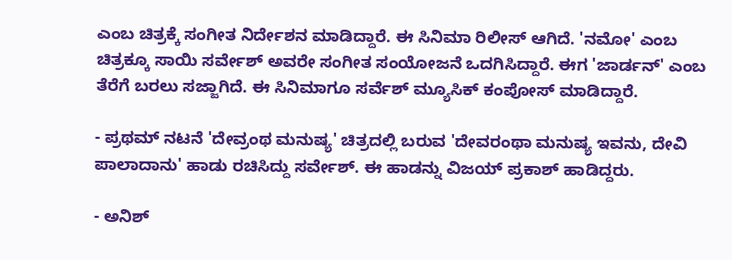ಎಂಬ ಚಿತ್ರಕ್ಕೆ ಸಂಗೀತ ನಿರ್ದೇಶನ ಮಾಡಿದ್ದಾರೆ. ಈ ಸಿನಿಮಾ ರಿಲೀಸ್ ಆಗಿದೆ. 'ನಮೋ' ಎಂಬ ಚಿತ್ರಕ್ಕೂ ಸಾಯಿ ಸರ್ವೇಶ್ ಅವರೇ ಸಂಗೀತ ಸಂಯೋಜನೆ ಒದಗಿಸಿದ್ದಾರೆ. ಈಗ 'ಜಾರ್ಡನ್' ಎಂಬ ತೆರೆಗೆ ಬರಲು ಸಜ್ಜಾಗಿದೆ. ಈ ಸಿನಿಮಾಗೂ ಸರ್ವೆಶ್ ಮ್ಯೂಸಿಕ್ ಕಂಪೋಸ್ ಮಾಡಿದ್ದಾರೆ.

- ಪ್ರಥಮ್ ನಟನೆ 'ದೇವ್ರಂಥ ಮನುಷ್ಯ' ಚಿತ್ರದಲ್ಲಿ ಬರುವ 'ದೇವರಂಥಾ ಮನುಷ್ಯ ಇವನು, ದೇವಿ ಪಾಲಾದಾನು' ಹಾಡು ರಚಿಸಿದ್ದು ಸರ್ವೇಶ್. ಈ ಹಾಡನ್ನು ವಿಜಯ್ ಪ್ರಕಾಶ್ ಹಾಡಿದ್ದರು.

- ಅನಿಶ್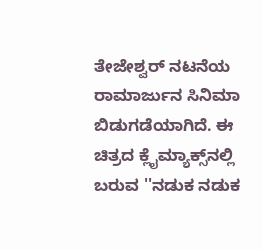ತೇಜೇಶ್ವರ್ ನಟನೆಯ ರಾಮಾರ್ಜುನ ಸಿನಿಮಾ ಬಿಡುಗಡೆಯಾಗಿದೆ. ಈ ಚಿತ್ರದ ಕ್ಲೈಮ್ಯಾಕ್ಸ್‌ನಲ್ಲಿ ಬರುವ ''ನಡುಕ ನಡುಕ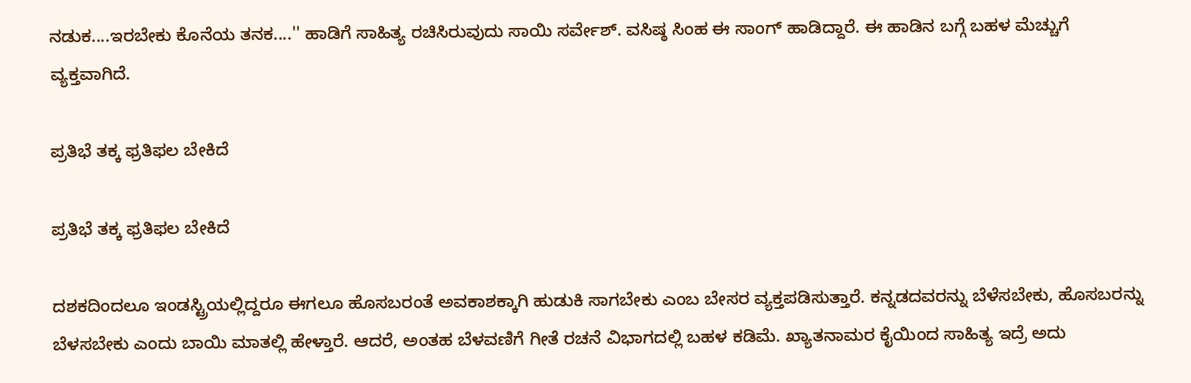ನಡುಕ....ಇರಬೇಕು ಕೊನೆಯ ತನಕ....'' ಹಾಡಿಗೆ ಸಾಹಿತ್ಯ ರಚಿಸಿರುವುದು ಸಾಯಿ ಸರ್ವೇಶ್. ವಸಿಷ್ಠ ಸಿಂಹ ಈ ಸಾಂಗ್ ಹಾಡಿದ್ದಾರೆ. ಈ ಹಾಡಿನ ಬಗ್ಗೆ ಬಹಳ ಮೆಚ್ಚುಗೆ ವ್ಯಕ್ತವಾಗಿದೆ.

ಪ್ರತಿಭೆ ತಕ್ಕ ಫ್ರತಿಫಲ ಬೇಕಿದೆ

ಪ್ರತಿಭೆ ತಕ್ಕ ಫ್ರತಿಫಲ ಬೇಕಿದೆ

ದಶಕದಿಂದಲೂ ಇಂಡಸ್ಟ್ರಿಯಲ್ಲಿದ್ದರೂ ಈಗಲೂ ಹೊಸಬರಂತೆ ಅವಕಾಶಕ್ಕಾಗಿ ಹುಡುಕಿ ಸಾಗಬೇಕು ಎಂಬ ಬೇಸರ ವ್ಯಕ್ತಪಡಿಸುತ್ತಾರೆ. ಕನ್ನಡದವರನ್ನು ಬೆಳೆಸಬೇಕು, ಹೊಸಬರನ್ನು ಬೆಳಸಬೇಕು ಎಂದು ಬಾಯಿ ಮಾತಲ್ಲಿ ಹೇಳ್ತಾರೆ. ಆದರೆ, ಅಂತಹ ಬೆಳವಣಿಗೆ ಗೀತೆ ರಚನೆ ವಿಭಾಗದಲ್ಲಿ ಬಹಳ ಕಡಿಮೆ. ಖ್ಯಾತನಾಮರ ಕೈಯಿಂದ ಸಾಹಿತ್ಯ ಇದ್ರೆ ಅದು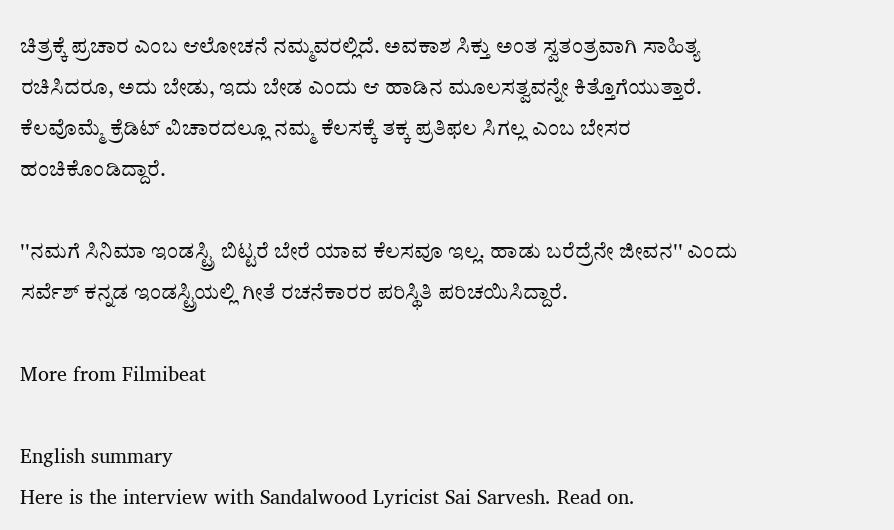ಚಿತ್ರಕ್ಕೆ ಪ್ರಚಾರ ಎಂಬ ಆಲೋಚನೆ ನಮ್ಮವರಲ್ಲಿದೆ. ಅವಕಾಶ ಸಿಕ್ತು ಅಂತ ಸ್ವತಂತ್ರವಾಗಿ ಸಾಹಿತ್ಯ ರಚಿಸಿದರೂ, ಅದು ಬೇಡು, ಇದು ಬೇಡ ಎಂದು ಆ ಹಾಡಿನ ಮೂಲಸತ್ವವನ್ನೇ ಕಿತ್ತೊಗೆಯುತ್ತಾರೆ. ಕೆಲವೊಮ್ಮೆ ಕ್ರೆಡಿಟ್ ವಿಚಾರದಲ್ಲೂ ನಮ್ಮ ಕೆಲಸಕ್ಕೆ ತಕ್ಕ ಪ್ರತಿಫಲ ಸಿಗಲ್ಲ ಎಂಬ ಬೇಸರ ಹಂಚಿಕೊಂಡಿದ್ದಾರೆ.

''ನಮಗೆ ಸಿನಿಮಾ ಇಂಡಸ್ಟ್ರಿ ಬಿಟ್ಟರೆ ಬೇರೆ ಯಾವ ಕೆಲಸವೂ ಇಲ್ಲ. ಹಾಡು ಬರೆದ್ರೆನೇ ಜೀವನ'' ಎಂದು ಸರ್ವೆಶ್ ಕನ್ನಡ ಇಂಡಸ್ಟ್ರಿಯಲ್ಲಿ ಗೀತೆ ರಚನೆಕಾರರ ಪರಿಸ್ಥಿತಿ ಪರಿಚಯಿಸಿದ್ದಾರೆ.

More from Filmibeat

English summary
Here is the interview with Sandalwood Lyricist Sai Sarvesh. Read on.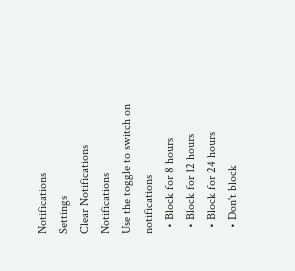Notifications
Settings
Clear Notifications
Notifications
Use the toggle to switch on notifications
  • Block for 8 hours
  • Block for 12 hours
  • Block for 24 hours
  • Don't block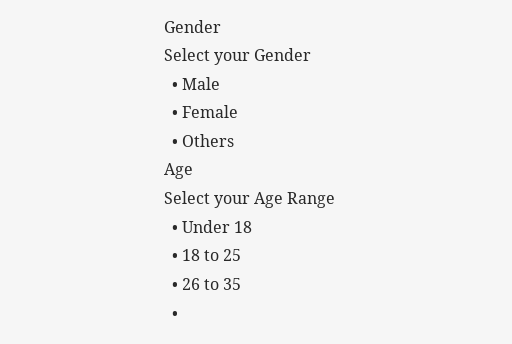Gender
Select your Gender
  • Male
  • Female
  • Others
Age
Select your Age Range
  • Under 18
  • 18 to 25
  • 26 to 35
  •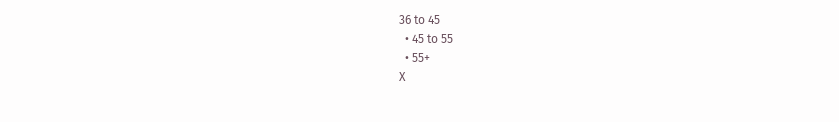36 to 45
  • 45 to 55
  • 55+
X